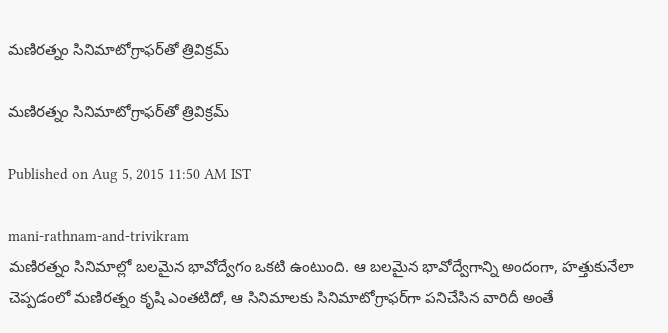మణిరత్నం సినిమాటోగ్రాఫర్‌తో త్రివిక్రమ్

మణిరత్నం సినిమాటోగ్రాఫర్‌తో త్రివిక్రమ్

Published on Aug 5, 2015 11:50 AM IST

mani-rathnam-and-trivikram
మణిరత్నం సినిమాల్లో బలమైన భావోద్వేగం ఒకటి ఉంటుంది. ఆ బలమైన భావోద్వేగాన్ని అందంగా, హత్తుకునేలా చెప్పడంలో మణిరత్నం కృషి ఎంతటిదో, ఆ సినిమాలకు సినిమాటోగ్రాఫర్‌గా పనిచేసిన వారిదీ అంతే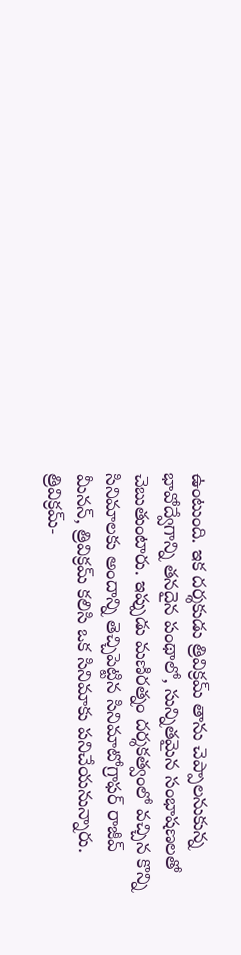ఉంటుంది. ఇక దర్శకుడు త్రివిక్రమ్ తాను చెప్పాలనుకున్న భావోద్వేగాన్ని తనదైన పంథాలో, సున్నితమైన సంభాషణలతో చెబుతుంటారు. ఇప్పుడు మణిరత్నం దర్శకత్వంలో వచ్చిన కొన్ని సినిమాలకు అందాన్ని తెచ్చిపెట్టిన సినిమాటోగ్రాఫర్ రాజీవ్ మీనన్, త్రివిక్రమ్ కలిసి ఒక సినిమాకు పనిచేయనున్నారు. త్రివిక్రమ్-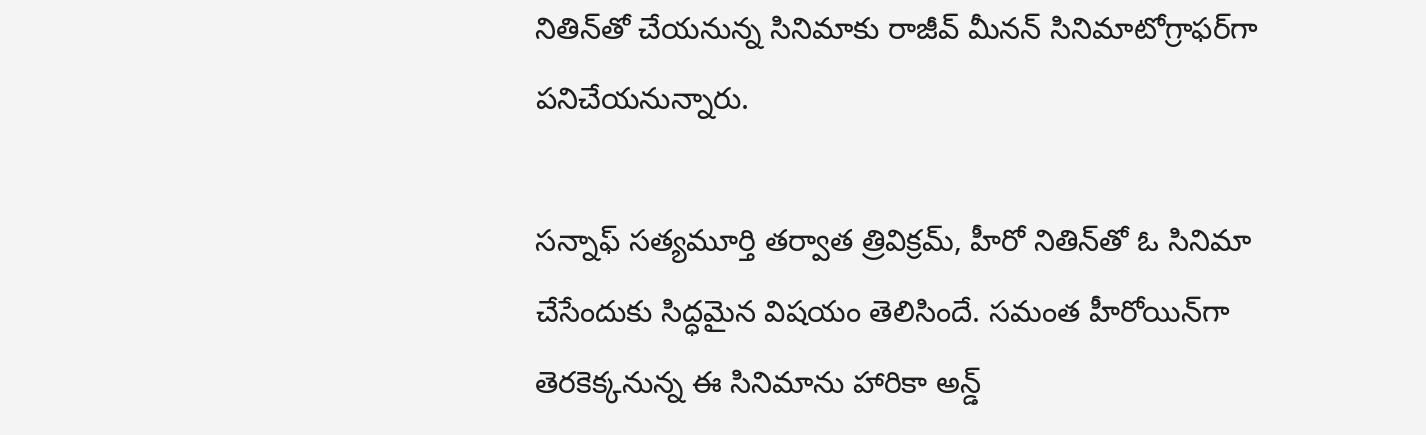నితిన్‌తో చేయనున్న సినిమాకు రాజీవ్ మీనన్ సినిమాటోగ్రాఫర్‌గా పనిచేయనున్నారు.

సన్నాఫ్ సత్యమూర్తి తర్వాత త్రివిక్రమ్, హీరో నితిన్‌తో ఓ సినిమా చేసేందుకు సిద్ధమైన విషయం తెలిసిందే. సమంత హీరోయిన్‌గా తెరకెక్కనున్న ఈ సినిమాను హారికా అన్డ్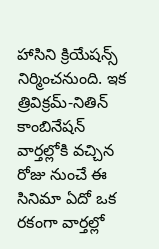హాసిని క్రియేషన్స్ నిర్మించనుంది. ఇక త్రివిక్రమ్-నితిన్ కాంబినేషన్ వార్తల్లోకి వచ్చిన రోజు నుంచే ఈ సినిమా ఏదో ఒక రకంగా వార్తల్లో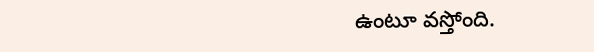ఉంటూ వస్తోంది.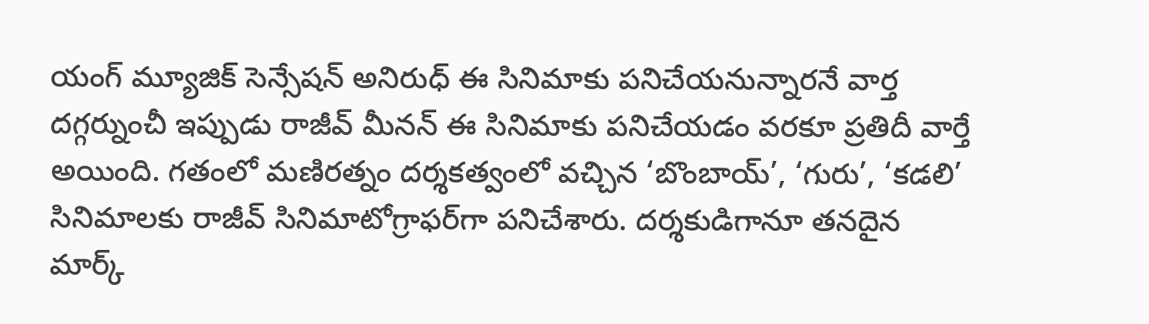యంగ్ మ్యూజిక్ సెన్సేషన్ అనిరుధ్ ఈ సినిమాకు పనిచేయనున్నారనే వార్త దగ్గర్నుంచీ ఇప్పుడు రాజీవ్ మీనన్ ఈ సినిమాకు పనిచేయడం వరకూ ప్రతిదీ వార్తే అయింది. గతంలో మణిరత్నం దర్శకత్వంలో వచ్చిన ‘బొంబాయ్’, ‘గురు’, ‘కడలి’ సినిమాలకు రాజీవ్ సినిమాటోగ్రాఫర్‌గా పనిచేశారు. దర్శకుడిగానూ తనదైన మార్క్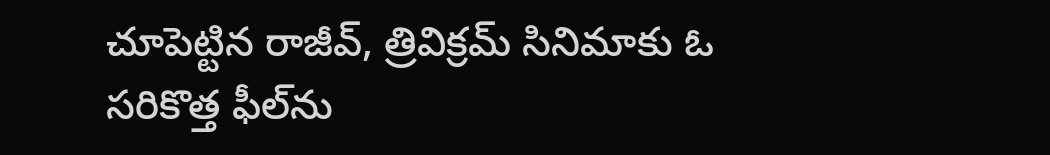చూపెట్టిన రాజీవ్, త్రివిక్రమ్ సినిమాకు ఓ సరికొత్త ఫీల్‌ను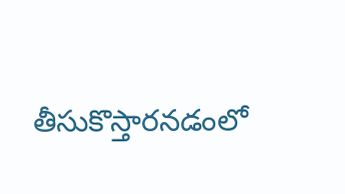తీసుకొస్తారనడంలో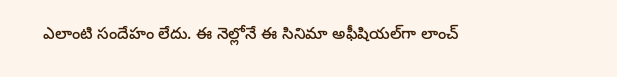ఎలాంటి సందేహం లేదు. ఈ నెల్లోనే ఈ సినిమా అఫీషియల్‌గా లాంచ్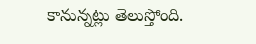కానున్నట్లు తెలుస్తోంది.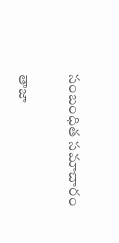సంబంధిత సమాచారం

తాజా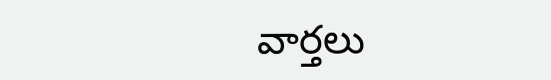వార్తలు